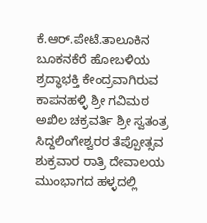ಕೆ.ಆರ್.ಪೇಟೆ.ತಾಲೂಕಿನ ಬೂಕನಕೆರೆ ಹೋಬಳಿಯ ಶ್ರದ್ಧಾಭಕ್ತಿ ಕೇಂದ್ರವಾಗಿರುವ ಕಾಪನಹಳ್ಳಿ ಶ್ರೀ ಗವಿಮಠ ಅಖಿಲ ಚಕ್ರವರ್ತಿ ಶ್ರೀ ಸ್ವತಂತ್ರ ಸಿದ್ದಲಿಂಗೇಶ್ವರರ ತೆಪ್ಪೋತ್ಸವ ಶುಕ್ರವಾರ ರಾತ್ರಿ ದೇವಾಲಯ ಮುಂಭಾಗದ ಹಳ್ಳದಲ್ಲಿ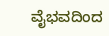ವೈಭವದಿಂದ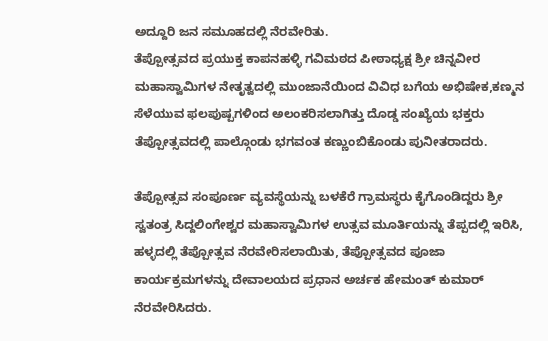ಅದ್ದೂರಿ ಜನ ಸಮೂಹದಲ್ಲಿ ನೆರವೇರಿತು.
ತೆಪ್ಪೋತ್ಸವದ ಪ್ರಯುಕ್ತ ಕಾಪನಹಳ್ಳಿ ಗವಿಮಠದ ಪೀಠಾಧ್ಯಕ್ಷ ಶ್ರೀ ಚಿನ್ನವೀರ ಮಹಾಸ್ವಾಮಿಗಳ ನೇತೃತ್ವದಲ್ಲಿ ಮುಂಜಾನೆಯಿಂದ ವಿವಿಧ ಬಗೆಯ ಅಭಿಷೇಕ,ಕಣ್ಮನ ಸೆಳೆಯುವ ಫಲಪುಷ್ಪಗಳಿಂದ ಅಲಂಕರಿಸಲಾಗಿತ್ತು ದೊಡ್ಡ ಸಂಖ್ಯೆಯ ಭಕ್ತರು ತೆಪ್ಪೋತ್ಸವದಲ್ಲಿ ಪಾಲ್ಗೊಂಡು ಭಗವಂತ ಕಣ್ಣುಂಬಿಕೊಂಡು ಪುನೀತರಾದರು.

ತೆಪ್ಪೋತ್ಸವ ಸಂಪೂರ್ಣ ವ್ಯವಸ್ಥೆಯನ್ನು ಬಳಕೆರೆ ಗ್ರಾಮಸ್ಥರು ಕೈಗೊಂಡಿದ್ದರು ಶ್ರೀ ಸ್ವತಂತ್ರ ಸಿದ್ದಲಿಂಗೇಶ್ವರ ಮಹಾಸ್ವಾಮಿಗಳ ಉತ್ಸವ ಮೂರ್ತಿಯನ್ನು ತೆಪ್ಪದಲ್ಲಿ ಇರಿಸಿ, ಹಳ್ಳದಲ್ಲಿ ತೆಪ್ಪೋತ್ಸವ ನೆರವೇರಿಸಲಾಯಿತು, ತೆಪ್ಪೋತ್ಸವದ ಪೂಜಾ ಕಾರ್ಯಕ್ರಮಗಳನ್ನು ದೇವಾಲಯದ ಪ್ರಧಾನ ಅರ್ಚಕ ಹೇಮಂತ್ ಕುಮಾರ್ ನೆರವೇರಿಸಿದರು.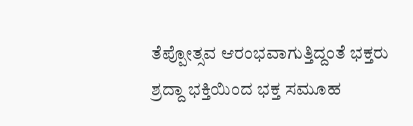ತೆಪ್ಪೋತ್ಸವ ಆರಂಭವಾಗುತ್ತಿದ್ದಂತೆ ಭಕ್ತರು ಶ್ರದ್ದಾ ಭಕ್ತಿಯಿಂದ ಭಕ್ತ ಸಮೂಹ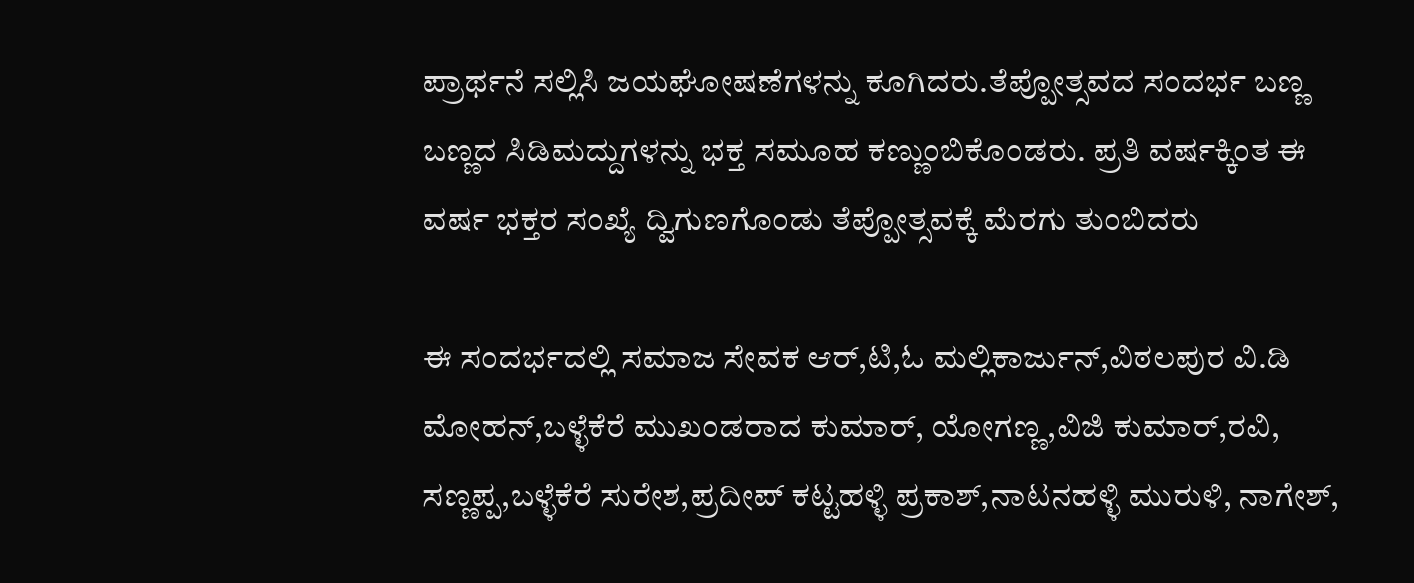ಪ್ರಾರ್ಥನೆ ಸಲ್ಲಿಸಿ ಜಯಘೋಷಣೆಗಳನ್ನು ಕೂಗಿದರು.ತೆಪ್ಪೋತ್ಸವದ ಸಂದರ್ಭ ಬಣ್ಣ ಬಣ್ಣದ ಸಿಡಿಮದ್ದುಗಳನ್ನು ಭಕ್ತ ಸಮೂಹ ಕಣ್ಣುಂಬಿಕೊಂಡರು. ಪ್ರತಿ ವರ್ಷಕ್ಕಿಂತ ಈ ವರ್ಷ ಭಕ್ತರ ಸಂಖ್ಯೆ ದ್ವಿಗುಣಗೊಂಡು ತೆಪ್ಪೋತ್ಸವಕ್ಕೆ ಮೆರಗು ತುಂಬಿದರು

ಈ ಸಂದರ್ಭದಲ್ಲಿ ಸಮಾಜ ಸೇವಕ ಆರ್,ಟಿ,ಓ ಮಲ್ಲಿಕಾರ್ಜುನ್,ವಿಠಲಪುರ ವಿ.ಡಿ ಮೋಹನ್,ಬಳ್ಳೆಕೆರೆ ಮುಖಂಡರಾದ ಕುಮಾರ್, ಯೋಗಣ್ಣ,ವಿಜಿ ಕುಮಾರ್,ರವಿ, ಸಣ್ಣಪ್ಪ,ಬಳ್ಳೆಕೆರೆ ಸುರೇಶ,ಪ್ರದೀಪ್ ಕಟ್ಟಹಳ್ಳಿ ಪ್ರಕಾಶ್,ನಾಟನಹಳ್ಳಿ ಮುರುಳಿ, ನಾಗೇಶ್,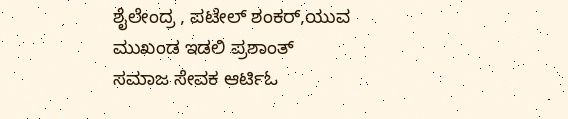ಶೈಲೇಂದ್ರ , ಪಟೇಲ್ ಶಂಕರ್,ಯುವ ಮುಖಂಡ ಇಡಲಿ ಪ್ರಶಾಂತ್ ಸಮಾಜ ಸೇವಕ ಆರ್ಟಿಓ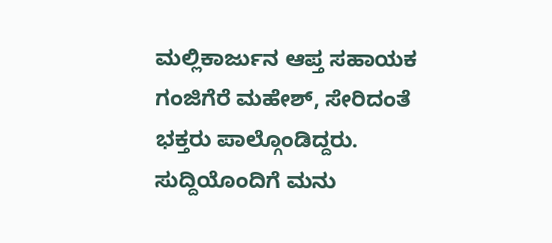ಮಲ್ಲಿಕಾರ್ಜುನ ಆಪ್ತ ಸಹಾಯಕ ಗಂಜಿಗೆರೆ ಮಹೇಶ್, ಸೇರಿದಂತೆ ಭಕ್ತರು ಪಾಲ್ಗೊಂಡಿದ್ದರು.
ಸುದ್ದಿಯೊಂದಿಗೆ ಮನು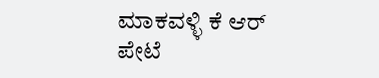ಮಾಕವಳ್ಳಿ ಕೆ ಆರ್ ಪೇಟೆ